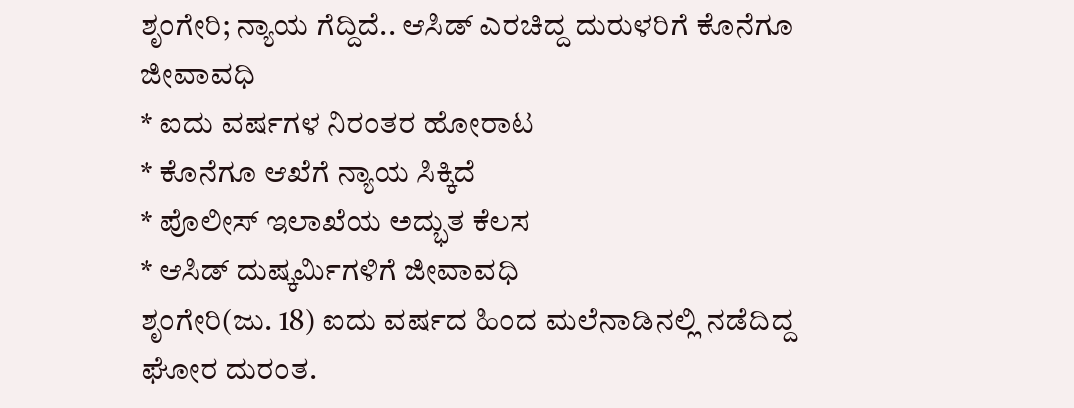ಶೃಂಗೇರಿ; ನ್ಯಾಯ ಗೆದ್ದಿದೆ.. ಆಸಿಡ್ ಎರಚಿದ್ದ ದುರುಳರಿಗೆ ಕೊನೆಗೂ ಜೀವಾವಧಿ
* ಐದು ವರ್ಷಗಳ ನಿರಂತರ ಹೋರಾಟ
* ಕೊನೆಗೂ ಆಖೆಗೆ ನ್ಯಾಯ ಸಿಕ್ಕಿದೆ
* ಪೊಲೀಸ್ ಇಲಾಖೆಯ ಅದ್ಭುತ ಕೆಲಸ
* ಆಸಿಡ್ ದುಷ್ಕರ್ಮಿಗಳಿಗೆ ಜೀವಾವಧಿ
ಶೃಂಗೇರಿ(ಜು. 18) ಐದು ವರ್ಷದ ಹಿಂದ ಮಲೆನಾಡಿನಲ್ಲಿ ನಡೆದಿದ್ದ ಘೋರ ದುರಂತ.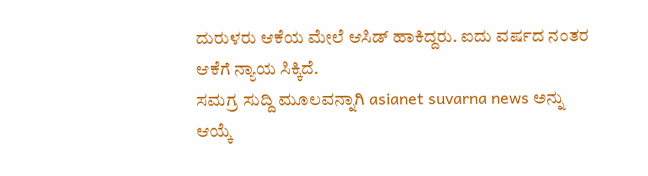ದುರುಳರು ಆಕೆಯ ಮೇಲೆ ಆಸಿಡ್ ಹಾಕಿದ್ದರು. ಐದು ವರ್ಷದ ನಂತರ ಆಕೆಗೆ ನ್ಯಾಯ ಸಿಕ್ಕಿದೆ.
ಸಮಗ್ರ ಸುದ್ದಿ ಮೂಲವನ್ನಾಗಿ asianet suvarna news ಅನ್ನು ಆಯ್ಕೆ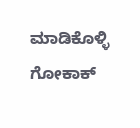ಮಾಡಿಕೊಳ್ಳಿ
ಗೋಕಾಕ್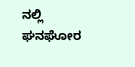ನಲ್ಲಿ ಘನಘೋರ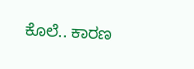ಕೊಲೆ.. ಕಾರಣ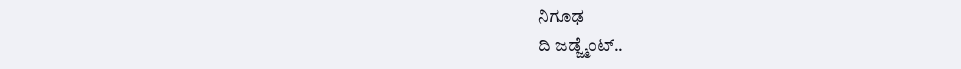ನಿಗೂಢ
ದಿ ಜಡ್ಜ್ಮೆಂಟ್..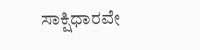ಸಾಕ್ಷಿಧಾರವೇ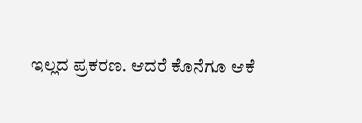ಇಲ್ಲದ ಪ್ರಕರಣ. ಆದರೆ ಕೊನೆಗೂ ಆಕೆ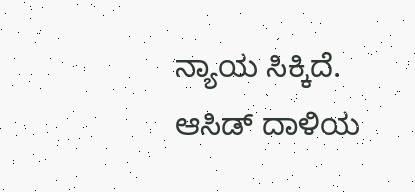ನ್ಯಾಯ ಸಿಕ್ಕಿದೆ. ಆಸಿಡ್ ದಾಳಿಯ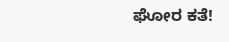ಘೋರ ಕತೆ!